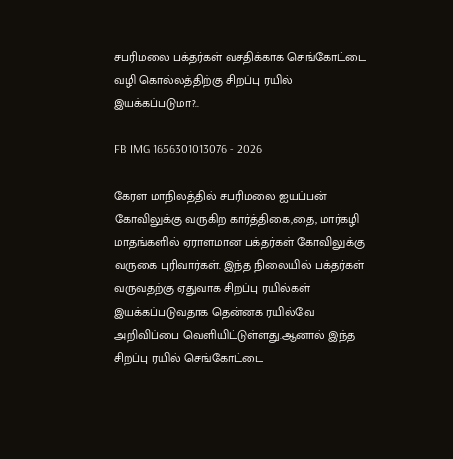சபரிமலை பக்தர்கள் வசதிக்காக செங்கோட்டை வழி கொல்லத்திற்கு சிறப்பு ரயில் இயக்கப்படுமா?..

FB IMG 1656301013076 - 2026

கேரள மாநிலத்தில் சபரிமலை ஐயப்பன் கோவிலுக்கு வருகிற கார்த்திகை,தை, மார்கழி மாதங்களில் ஏராளமான பக்தர்கள் கோவிலுக்கு வருகை புரிவார்கள். இந்த நிலையில் பக்தர்கள் வருவதற்கு ஏதுவாக சிறப்பு ரயில்கள் இயக்கப்படுவதாக தென்னக ரயில்வே அறிவிப்பை வெளியிட்டுள்ளது.ஆனால் இந்த சிறப்பு ரயில் செங்கோட்டை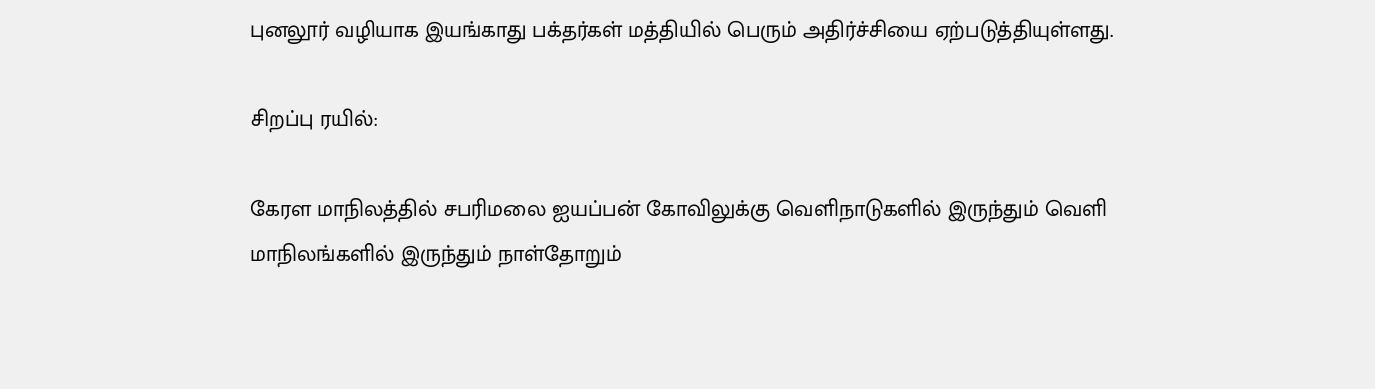புனலூர் வழியாக இயங்காது பக்தர்கள் மத்தியில் பெரும் அதிர்ச்சியை ஏற்படுத்தியுள்ளது.

சிறப்பு ரயில்:

கேரள மாநிலத்தில் சபரிமலை ஐயப்பன் கோவிலுக்கு வெளிநாடுகளில் இருந்தும் வெளி மாநிலங்களில் இருந்தும் நாள்தோறும்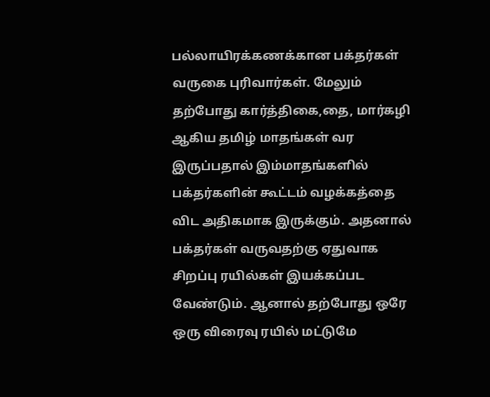பல்லாயிரக்கணக்கான பக்தர்கள் வருகை புரிவார்கள். மேலும் தற்போது கார்த்திகை,தை, மார்கழி ஆகிய தமிழ் மாதங்கள் வர இருப்பதால் இம்மாதங்களில் பக்தர்களின் கூட்டம் வழக்கத்தை விட அதிகமாக இருக்கும். அதனால் பக்தர்கள் வருவதற்கு ஏதுவாக சிறப்பு ரயில்கள் இயக்கப்பட வேண்டும். ஆனால் தற்போது ஒரே ஒரு விரைவு ரயில் மட்டுமே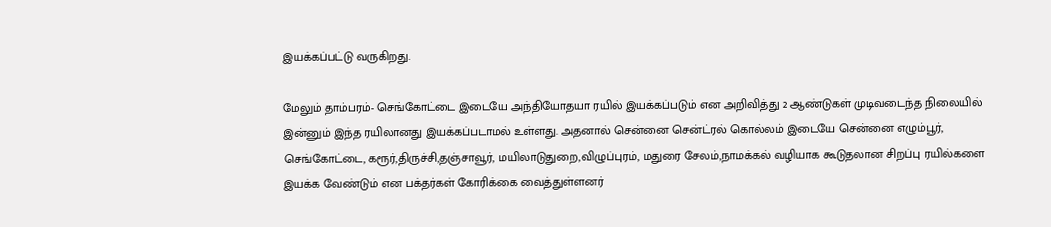இயக்கப்பட்டு வருகிறது.

மேலும் தாம்பரம்- செங்கோட்டை இடையே அந்தியோதயா ரயில் இயக்கப்படும் என அறிவித்து 2 ஆண்டுகள் முடிவடைந்த நிலையில் இன்னும் இந்த ரயிலானது இயக்கப்படாமல் உள்ளது. அதனால் சென்னை சென்ட்ரல் கொல்லம் இடையே சென்னை எழும்பூர், செங்கோட்டை, கரூர்,திருச்சி,தஞ்சாவூர், மயிலாடுதுறை,விழுப்புரம், மதுரை சேலம்,நாமக்கல் வழியாக கூடுதலான சிறப்பு ரயில்களை இயக்க வேண்டும் என பக்தர்கள் கோரிக்கை வைத்துள்ளனர்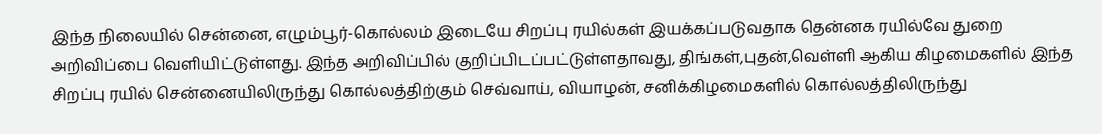இந்த நிலையில் சென்னை, எழும்பூர்-கொல்லம் இடையே சிறப்பு ரயில்கள் இயக்கப்படுவதாக தென்னக ரயில்வே துறை அறிவிப்பை வெளியிட்டுள்ளது. இந்த அறிவிப்பில் குறிப்பிடப்பட்டுள்ளதாவது, திங்கள்,புதன்,வெள்ளி ஆகிய கிழமைகளில் இந்த சிறப்பு ரயில் சென்னையிலிருந்து கொல்லத்திற்கும் செவ்வாய், வியாழன், சனிக்கிழமைகளில் கொல்லத்திலிருந்து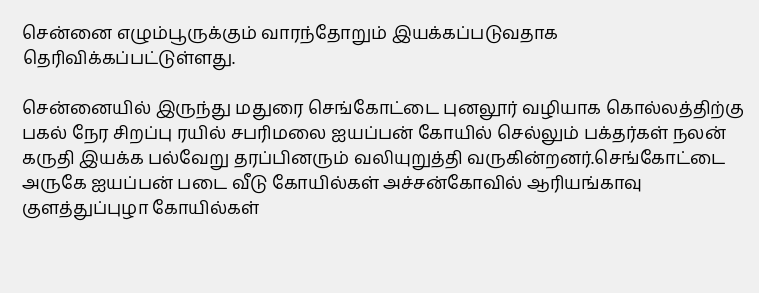சென்னை எழும்பூருக்கும் வாரந்தோறும் இயக்கப்படுவதாக தெரிவிக்கப்பட்டுள்ளது.

சென்னையில் இருந்து மதுரை செங்கோட்டை புனலூர் வழியாக கொல்லத்திற்கு பகல் நேர சிறப்பு ரயில் சபரிமலை ஐயப்பன் கோயில் செல்லும் பக்தர்கள் நலன் கருதி இயக்க பல்வேறு தரப்பினரும் வலியுறுத்தி வருகின்றனர்.செங்கோட்டை அருகே ஐயப்பன் படை வீடு கோயில்கள் அச்சன்கோவில் ஆரியங்காவு குளத்துப்புழா கோயில்கள்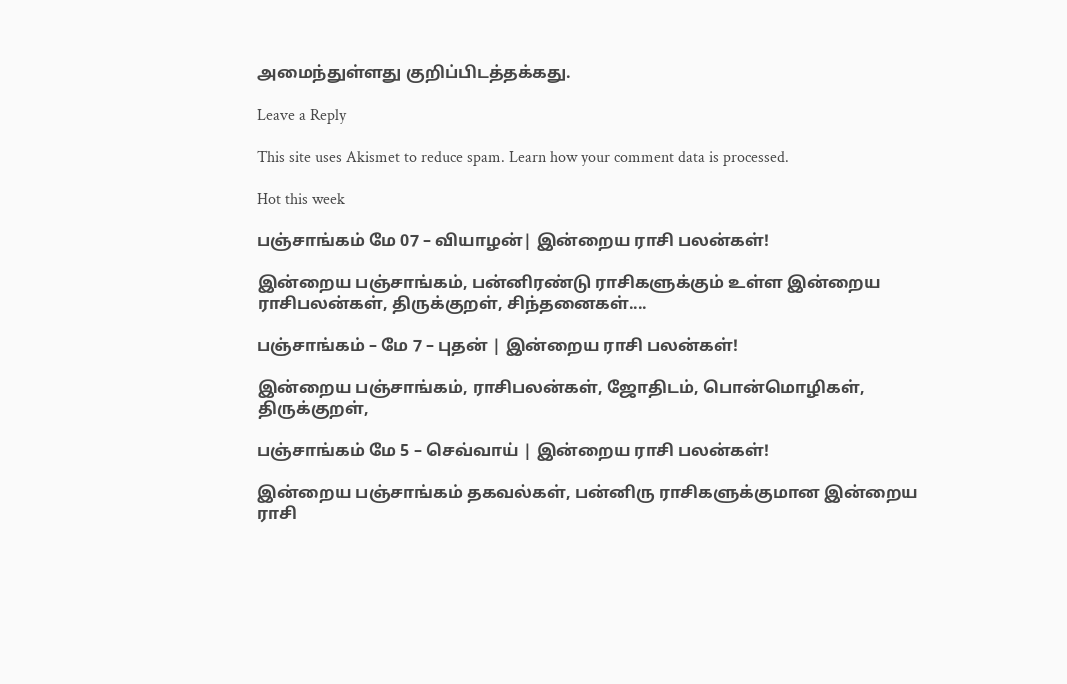அமைந்துள்ளது குறிப்பிடத்தக்கது.

Leave a Reply

This site uses Akismet to reduce spam. Learn how your comment data is processed.

Hot this week

பஞ்சாங்கம் மே 07 – வியாழன்| இன்றைய ராசி பலன்கள்!

இன்றைய பஞ்சாங்கம், பன்னிரண்டு ராசிகளுக்கும் உள்ள இன்றைய ராசிபலன்கள், திருக்குறள், சிந்தனைகள்....

பஞ்சாங்கம் – மே 7 – புதன் | இன்றைய ராசி பலன்கள்!

இன்றைய பஞ்சாங்கம், ராசிபலன்கள், ஜோதிடம், பொன்மொழிகள், திருக்குறள்,

பஞ்சாங்கம் மே 5 – செவ்வாய் | இன்றைய ராசி பலன்கள்!

இன்றைய பஞ்சாங்கம் தகவல்கள், பன்னிரு ராசிகளுக்குமான இன்றைய ராசி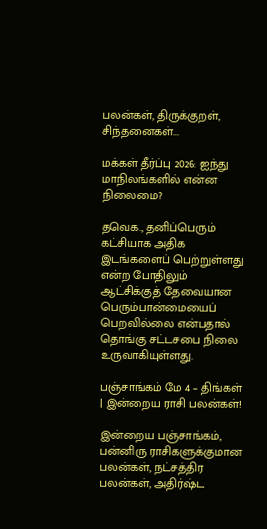பலன்கள், திருக்குறள், சிந்தனைகள்...

மக்கள் தீர்ப்பு 2026: ஐந்து மாநிலங்களில் என்ன நிலைமை?

தவெக., தனிப்பெரும் கட்சியாக அதிக இடங்களைப் பெற்றுள்ளது என்ற போதிலும் ஆட்சிக்குத் தேவையான பெரும்பான்மையைப் பெறவில்லை என்பதால் தொங்கு சட்டசபை நிலை உருவாகியுள்ளது.

பஞ்சாங்கம் மே 4 – திங்கள் | இன்றைய ராசி பலன்கள்!

இன்றைய பஞ்சாங்கம், பன்னிரு ராசிகளுக்குமான பலன்கள், நட்சத்திர பலன்கள், அதிர்ஷ்ட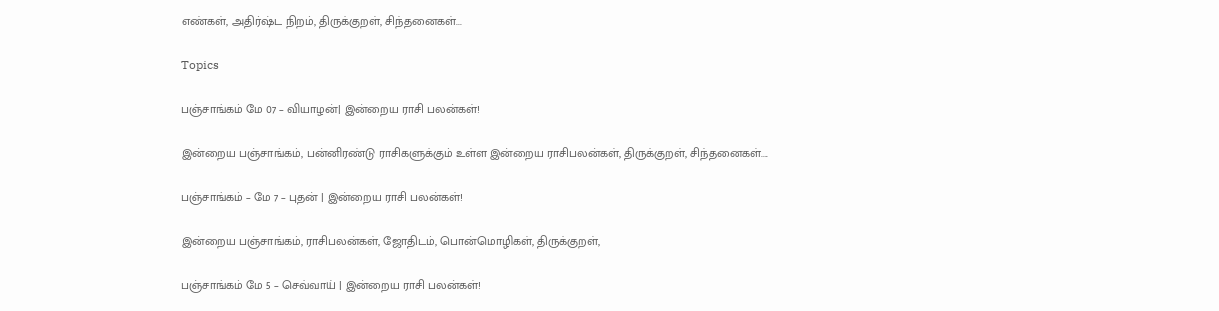எண்கள், அதிர்ஷ்ட நிறம், திருக்குறள், சிந்தனைகள்...

Topics

பஞ்சாங்கம் மே 07 – வியாழன்| இன்றைய ராசி பலன்கள்!

இன்றைய பஞ்சாங்கம், பன்னிரண்டு ராசிகளுக்கும் உள்ள இன்றைய ராசிபலன்கள், திருக்குறள், சிந்தனைகள்....

பஞ்சாங்கம் – மே 7 – புதன் | இன்றைய ராசி பலன்கள்!

இன்றைய பஞ்சாங்கம், ராசிபலன்கள், ஜோதிடம், பொன்மொழிகள், திருக்குறள்,

பஞ்சாங்கம் மே 5 – செவ்வாய் | இன்றைய ராசி பலன்கள்!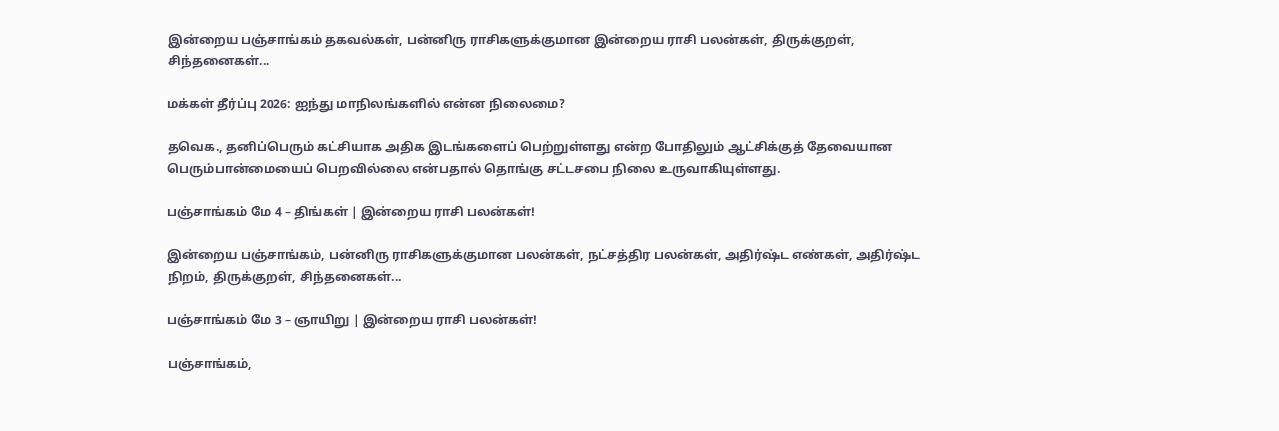இன்றைய பஞ்சாங்கம் தகவல்கள், பன்னிரு ராசிகளுக்குமான இன்றைய ராசி பலன்கள், திருக்குறள், சிந்தனைகள்...

மக்கள் தீர்ப்பு 2026: ஐந்து மாநிலங்களில் என்ன நிலைமை?

தவெக., தனிப்பெரும் கட்சியாக அதிக இடங்களைப் பெற்றுள்ளது என்ற போதிலும் ஆட்சிக்குத் தேவையான பெரும்பான்மையைப் பெறவில்லை என்பதால் தொங்கு சட்டசபை நிலை உருவாகியுள்ளது.

பஞ்சாங்கம் மே 4 – திங்கள் | இன்றைய ராசி பலன்கள்!

இன்றைய பஞ்சாங்கம், பன்னிரு ராசிகளுக்குமான பலன்கள், நட்சத்திர பலன்கள், அதிர்ஷ்ட எண்கள், அதிர்ஷ்ட நிறம், திருக்குறள், சிந்தனைகள்...

பஞ்சாங்கம் மே 3 – ஞாயிறு | இன்றைய ராசி பலன்கள்!

பஞ்சாங்கம்,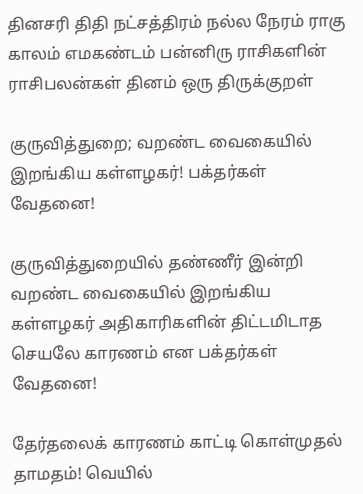தினசரி திதி நட்சத்திரம் நல்ல நேரம் ராகு காலம் எமகண்டம் பன்னிரு ராசிகளின் ராசிபலன்கள் தினம் ஒரு திருக்குறள்

குருவித்துறை; வறண்ட வைகையில் இறங்கிய கள்ளழகர்! பக்தர்கள் வேதனை!

குருவித்துறையில் தண்ணீர் இன்றி வறண்ட வைகையில் இறங்கிய கள்ளழகர் அதிகாரிகளின் திட்டமிடாத செயலே காரணம் என பக்தர்கள் வேதனை!

தேர்தலைக் காரணம் காட்டி கொள்முதல் தாமதம்! வெயில்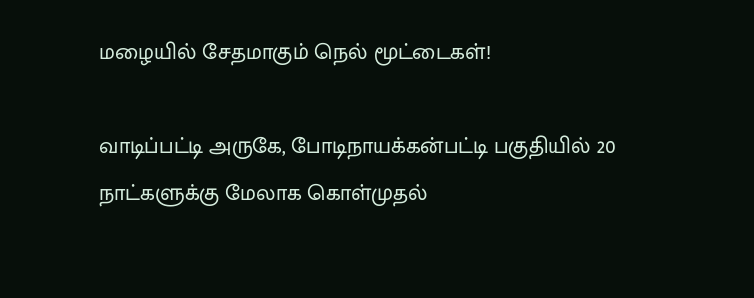மழையில் சேதமாகும் நெல் மூட்டைகள்!

வாடிப்பட்டி அருகே, போடிநாயக்கன்பட்டி பகுதியில் 20 நாட்களுக்கு மேலாக கொள்முதல்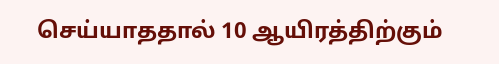செய்யாததால் 10 ஆயிரத்திற்கும்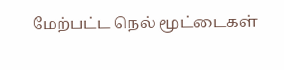மேற்பட்ட நெல் மூட்டைகள்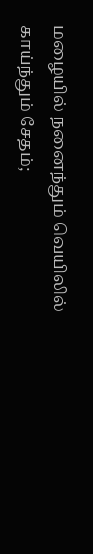மழையில் நனைந்தும் வெயிலில் காய்ந்தும் சேதம்;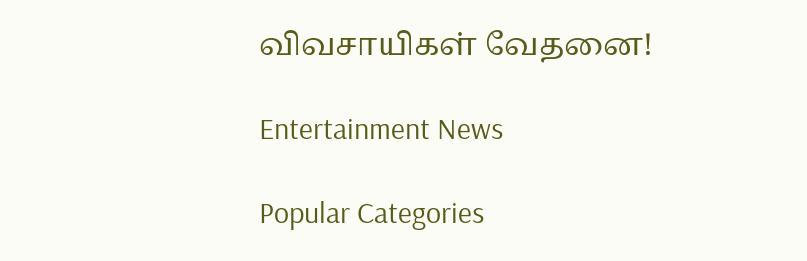விவசாயிகள் வேதனை!

Entertainment News

Popular Categories